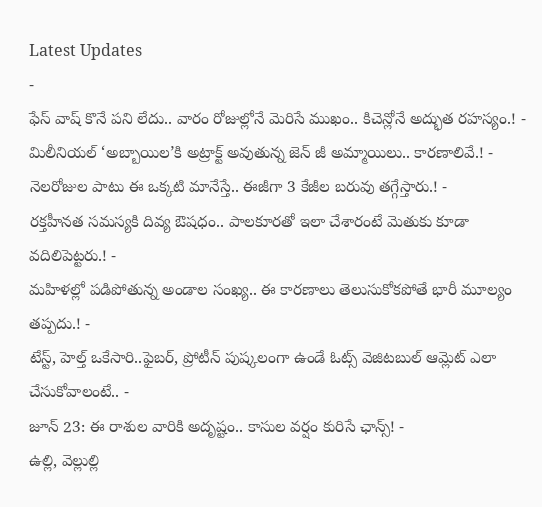Latest Updates
-
ఫేస్ వాష్ కొనే పని లేదు.. వారం రోజుల్లోనే మెరిసే ముఖం.. కిచెన్లోనే అద్భుత రహస్యం.! -
మిలీనియల్ ‘అబ్బాయిల’కి అట్రాక్ట్ అవుతున్న జెన్ జీ అమ్మాయిలు.. కారణాలివే.! -
నెలరోజుల పాటు ఈ ఒక్కటి మానేస్తే.. ఈజీగా 3 కేజీల బరువు తగ్గేస్తారు.! -
రక్తహీనత సమస్యకి దివ్య ఔషధం.. పాలకూరతో ఇలా చేశారంటే మెతుకు కూడా వదిలిపెట్టరు.! -
మహిళల్లో పడిపోతున్న అండాల సంఖ్య.. ఈ కారణాలు తెలుసుకోకపోతే భారీ మూల్యం తప్పదు.! -
టేస్ట్, హెల్త్ ఒకేసారి..ఫైబర్, ప్రోటీన్ పుష్కలంగా ఉండే ఓట్స్ వెజిటబుల్ ఆమ్లెట్ ఎలా చేసుకోవాలంటే.. -
జూన్ 23: ఈ రాశుల వారికి అదృష్టం.. కాసుల వర్షం కురిసే ఛాన్స్! -
ఉల్లి, వెల్లుల్లి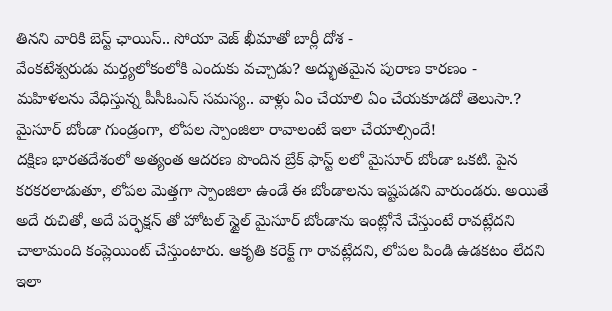తినని వారికి బెస్ట్ ఛాయిస్.. సోయా వెజ్ ఖీమాతో బార్లీ దోశ -
వేంకటేశ్వరుడు మర్త్యలోకంలోకి ఎందుకు వచ్చాడు? అద్భుతమైన పురాణ కారణం -
మహిళలను వేధిస్తున్న పీసీఓఎస్ సమస్య.. వాళ్లు ఏం చేయాలి ఏం చేయకూడదో తెలుసా.?
మైసూర్ బోండా గుండ్రంగా, లోపల స్పాంజిలా రావాలంటే ఇలా చేయాల్సిందే!
దక్షిణ భారతదేశంలో అత్యంత ఆదరణ పొందిన బ్రేక్ ఫాస్ట్ లలో మైసూర్ బోండా ఒకటి. పైన కరకరలాడుతూ, లోపల మెత్తగా స్పాంజిలా ఉండే ఈ బోండాలను ఇష్టపడని వారుండరు. అయితే అదే రుచితో, అదే పర్ఫెక్షన్ తో హోటల్ స్టైల్ మైసూర్ బోండాను ఇంట్లోనే చేస్తుంటే రావట్లేదని చాలామంది కంప్లెయింట్ చేస్తుంటారు. ఆకృతి కరెక్ట్ గా రావట్లేదని, లోపల పిండి ఉడకటం లేదని ఇలా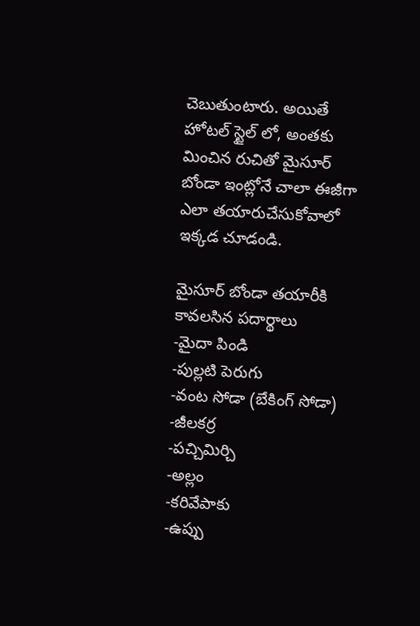చెబుతుంటారు. అయితే హోటల్ స్టైల్ లో, అంతకు మించిన రుచితో మైసూర్ బోండా ఇంట్లోనే చాలా ఈజీగా ఎలా తయారుచేసుకోవాలో ఇక్కడ చూడండి.

మైసూర్ బోండా తయారీకి కావలసిన పదార్థాలు
-మైదా పిండి
-పుల్లటి పెరుగు
-వంట సోడా (బేకింగ్ సోడా)
-జీలకర్ర
-పచ్చిమిర్చి
-అల్లం
-కరివేపాకు
-ఉప్పు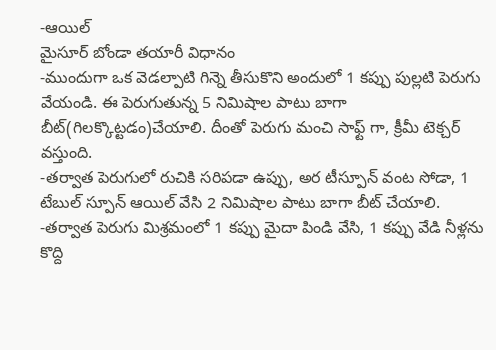-ఆయిల్
మైసూర్ బోండా తయారీ విధానం
-ముందుగా ఒక వెడల్పాటి గిన్నె తీసుకొని అందులో 1 కప్పు పుల్లటి పెరుగు వేయండి. ఈ పెరుగుతున్న 5 నిమిషాల పాటు బాగా బీట్(గిలక్కొట్టడం)చేయాలి. దీంతో పెరుగు మంచి సాఫ్ట్ గా, క్రీమీ టెక్చర్ వస్తుంది.
-తర్వాత పెరుగులో రుచికి సరిపడా ఉప్పు, అర టీస్పూన్ వంట సోడా, 1 టేబుల్ స్పూన్ ఆయిల్ వేసి 2 నిమిషాల పాటు బాగా బీట్ చేయాలి.
-తర్వాత పెరుగు మిశ్రమంలో 1 కప్పు మైదా పిండి వేసి, 1 కప్పు వేడి నీళ్లను కొద్ది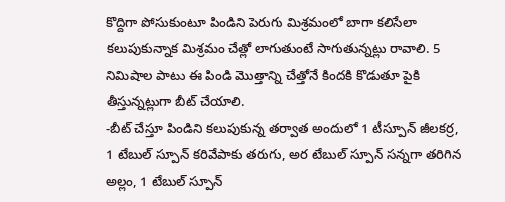కొద్దిగా పోసుకుంటూ పిండిని పెరుగు మిశ్రమంలో బాగా కలిసేలా కలుపుకున్నాక మిశ్రమం చేత్లో లాగుతుంటే సాగుతున్నట్లు రావాలి. 5 నిమిషాల పాటు ఈ పిండి మొత్తాన్ని చేత్తోనే కిందకి కొడుతూ పైకి తీస్తున్నట్లుగా బీట్ చేయాలి.
-బీట్ చేస్తూ పిండిని కలుపుకున్న తర్వాత అందులో 1 టీస్పూన్ జీలకర్ర, 1 టేబుల్ స్పూన్ కరివేపాకు తరుగు, అర టేబుల్ స్పూన్ సన్నగా తరిగిన అల్లం, 1 టేబుల్ స్పూన్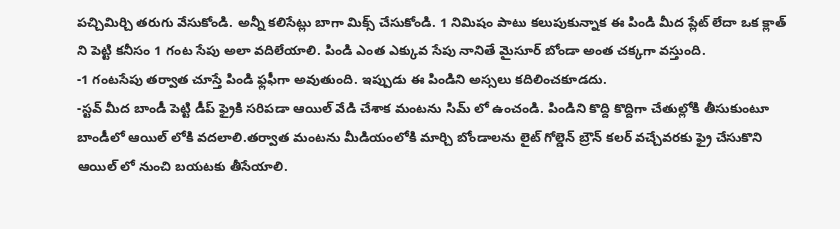పచ్చిమిర్చి తరుగు వేసుకోండి. అన్నీ కలిసేట్లు బాగా మిక్స్ చేసుకోండి. 1 నిమిషం పాటు కలుపుకున్నాక ఈ పిండి మీద ప్లేట్ లేదా ఒక క్లాత్ ని పెట్టి కనీసం 1 గంట సేపు అలా వదిలేయాలి. పిండి ఎంత ఎక్కువ సేపు నానితే మైసూర్ బోండా అంత చక్కగా వస్తుంది.
-1 గంటసేపు తర్వాత చూస్తే పిండి ఫ్లఫీగా అవుతుంది. ఇప్పుడు ఈ పిండిని అస్సలు కదిలించకూడదు.
-స్టవ్ మీద బాండీ పెట్టి డీప్ ఫ్రైకి సరిపడా ఆయిల్ వేడి చేశాక మంటను సిమ్ లో ఉంచండి. పిండిని కొద్ది కొద్దిగా చేతుల్లోకి తీసుకుంటూ బాండీలో ఆయిల్ లోకి వదలాలి.తర్వాత మంటను మీడియంలోకి మార్చి బోండాలను లైట్ గోల్డెన్ బ్రౌన్ కలర్ వచ్చేవరకు ఫ్రై చేసుకొని ఆయిల్ లో నుంచి బయటకు తీసేయాలి.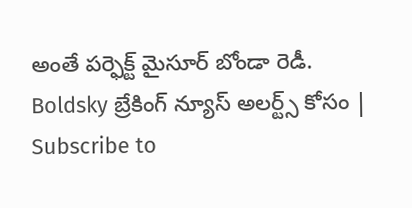అంతే పర్ఫెక్ట్ మైసూర్ బోండా రెడీ.
Boldsky బ్రేకింగ్ న్యూస్ అలర్ట్స్ కోసం | Subscribe to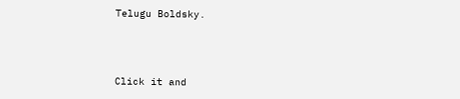Telugu Boldsky.



Click it and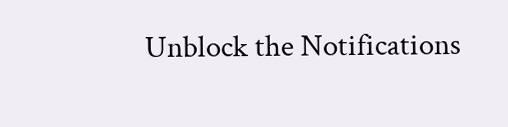Unblock the Notifications